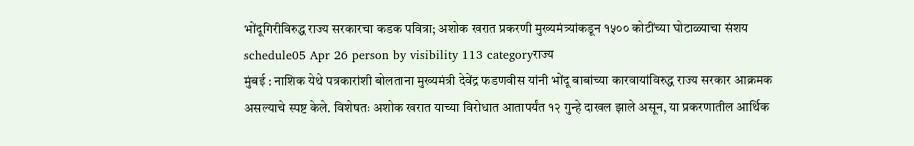भोंदूगिरीविरुद्ध राज्य सरकारचा कडक पवित्रा; अशोक खरात प्रकरणी मुख्यमंत्र्यांकडून १५०० कोटींच्या घोटाळ्याचा संशय
schedule05 Apr 26 person by visibility 113 categoryराज्य
मुंबई : नाशिक येथे पत्रकारांशी बोलताना मुख्यमंत्री देवेंद्र फडणवीस यांनी भोंदू बाबांच्या कारवायांविरुद्ध राज्य सरकार आक्रमक असल्याचे स्पष्ट केले. विशेषतः अशोक खरात याच्या विरोधात आतापर्यंत १२ गुन्हे दाखल झाले असून, या प्रकरणातील आर्थिक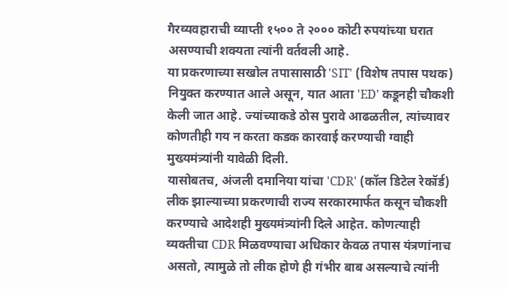गैरव्यवहाराची व्याप्ती १५०० ते २००० कोटी रुपयांच्या घरात असण्याची शक्यता त्यांनी वर्तवली आहे.
या प्रकरणाच्या सखोल तपासासाठी 'SIT' (विशेष तपास पथक) नियुक्त करण्यात आले असून, यात आता 'ED' कडूनही चौकशी केली जात आहे. ज्यांच्याकडे ठोस पुरावे आढळतील, त्यांच्यावर कोणतीही गय न करता कडक कारवाई करण्याची ग्वाही मुख्यमंत्र्यांनी यावेळी दिली.
यासोबतच, अंजली दमानिया यांचा 'CDR' (कॉल डिटेल रेकॉर्ड) लीक झाल्याच्या प्रकरणाची राज्य सरकारमार्फत कसून चौकशी करण्याचे आदेशही मुख्यमंत्र्यांनी दिले आहेत. कोणत्याही व्यक्तीचा CDR मिळवण्याचा अधिकार केवळ तपास यंत्रणांनाच असतो, त्यामुळे तो लीक होणे ही गंभीर बाब असल्याचे त्यांनी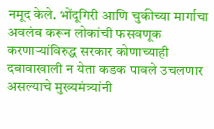नमूद केले. भोंदूगिरी आणि चुकीच्या मार्गाचा अवलंब करून लोकांची फसवणूक करणाऱ्यांविरुद्ध सरकार कोणाच्याही दबावाखाली न येता कडक पावले उचलणार असल्याचे मुख्यमंत्र्यांनी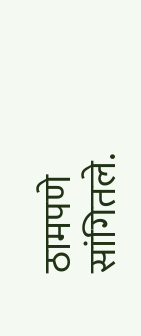ठामपणे सांगितले.